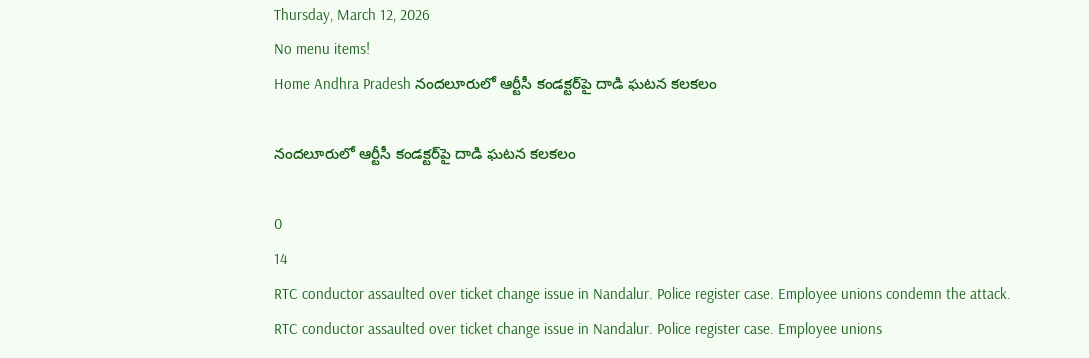Thursday, March 12, 2026
No menu items!
Home Andhra Pradesh నందలూరులో ఆర్టీసీ కండక్టర్‌పై దాడి ఘటన కలకలం

నందలూరులో ఆర్టీసీ కండక్టర్‌పై దాడి ఘటన కలకలం

0
14
RTC conductor assaulted over ticket change issue in Nandalur. Police register case. Employee unions condemn the attack.
RTC conductor assaulted over ticket change issue in Nandalur. Police register case. Employee unions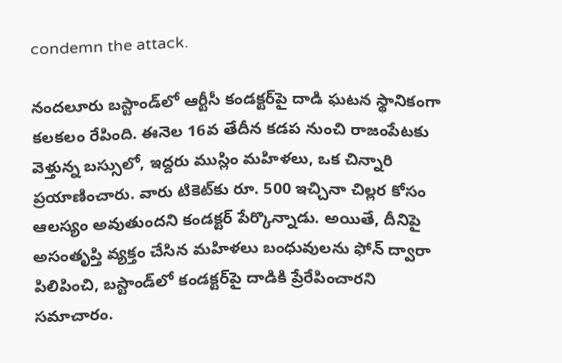condemn the attack.

నందలూరు బస్టాండ్‌లో ఆర్టీసీ కండక్టర్‌పై దాడి ఘటన స్థానికంగా కలకలం రేపింది. ఈనెల 16వ తేదీన కడప నుంచి రాజంపేటకు వెళ్తున్న బస్సులో, ఇద్దరు ముస్లిం మహిళలు, ఒక చిన్నారి ప్రయాణించారు. వారు టికెట్‌కు రూ. 500 ఇచ్చినా చిల్లర కోసం ఆలస్యం అవుతుందని కండక్టర్ పేర్కొన్నాడు. అయితే, దీనిపై అసంతృప్తి వ్యక్తం చేసిన మహిళలు బంధువులను ఫోన్ ద్వారా పిలిపించి, బస్టాండ్‌లో కండక్టర్‌పై దాడికి ప్రేరేపించారని సమాచారం.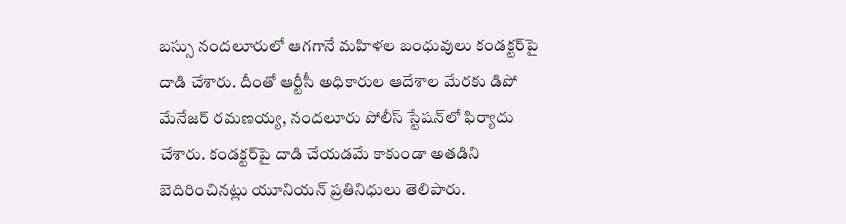బస్సు నందలూరులో ఆగగానే మహిళల బంధువులు కండక్టర్‌పై దాడి చేశారు. దీంతో ఆర్టీసీ అధికారుల ఆదేశాల మేరకు డిపో మేనేజర్ రమణయ్య, నందలూరు పోలీస్ స్టేషన్‌లో ఫిర్యాదు చేశారు. కండక్టర్‌పై దాడి చేయడమే కాకుండా అతడిని బెదిరించినట్లు యూనియన్ ప్రతినిధులు తెలిపారు.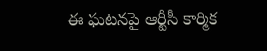ఈ ఘటనపై ఆర్టీసీ కార్మిక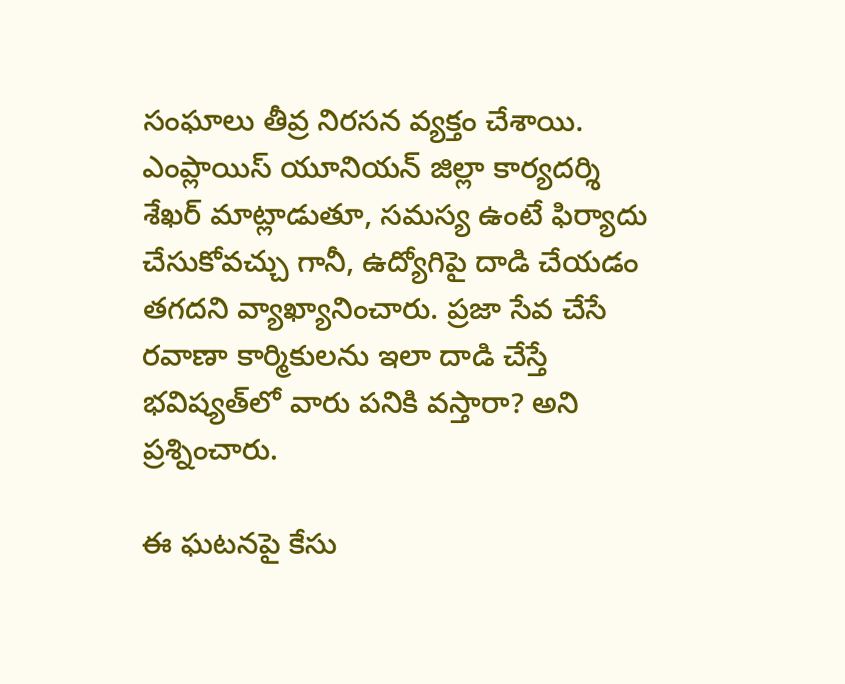సంఘాలు తీవ్ర నిరసన వ్యక్తం చేశాయి. ఎంప్లాయిస్ యూనియన్ జిల్లా కార్యదర్శి శేఖర్ మాట్లాడుతూ, సమస్య ఉంటే ఫిర్యాదు చేసుకోవచ్చు గానీ, ఉద్యోగిపై దాడి చేయడం తగదని వ్యాఖ్యానించారు. ప్రజా సేవ చేసే రవాణా కార్మికులను ఇలా దాడి చేస్తే భవిష్యత్‌లో వారు పనికి వస్తారా? అని ప్రశ్నించారు.

ఈ ఘటనపై కేసు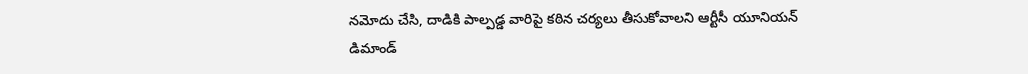నమోదు చేసి, దాడికి పాల్పడ్డ వారిపై కఠిన చర్యలు తీసుకోవాలని ఆర్టీసీ యూనియన్ డిమాండ్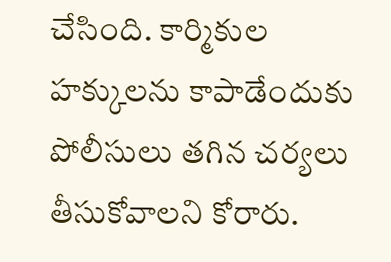చేసింది. కార్మికుల హక్కులను కాపాడేందుకు పోలీసులు తగిన చర్యలు తీసుకోవాలని కోరారు.